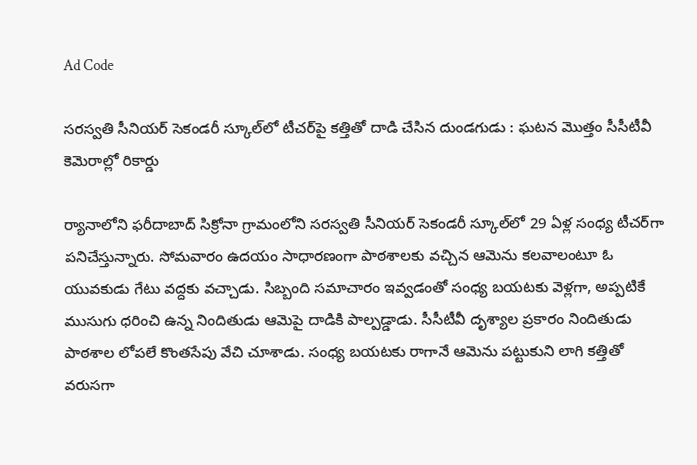Ad Code

సరస్వతి సీనియర్‌ సెకండరీ స్కూల్‌లో టీచర్‌పై కత్తితో దాడి చేసిన దుండగుడు : ఘటన మొత్తం సీసీటీవీ కెమెరాల్లో రికార్డు

ర్యానాలోని ఫరీదాబాద్‌ సిక్రోనా గ్రామంలోని సరస్వతి సీనియర్‌ సెకండరీ స్కూల్‌లో 29 ఏళ్ల సంధ్య టీచర్‌గా పనిచేస్తున్నారు. సోమవారం ఉదయం సాధారణంగా పాఠశాలకు వచ్చిన ఆమెను కలవాలంటూ ఓ యువకుడు గేటు వద్దకు వచ్చాడు. సిబ్బంది సమాచారం ఇవ్వడంతో సంధ్య బయటకు వెళ్లగా, అప్పటికే ముసుగు ధరించి ఉన్న నిందితుడు ఆమెపై దాడికి పాల్పడ్డాడు. సీసీటీవీ దృశ్యాల ప్రకారం నిందితుడు పాఠశాల లోపలే కొంతసేపు వేచి చూశాడు. సంధ్య బయటకు రాగానే ఆమెను పట్టుకుని లాగి కత్తితో వరుసగా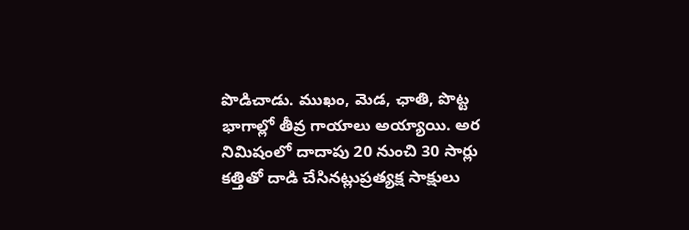పొడిచాడు. ముఖం, మెడ, ఛాతి, పొట్ట భాగాల్లో తీవ్ర గాయాలు అయ్యాయి. అర నిమిషంలో దాదాపు 20 నుంచి 30 సార్లు కత్తితో దాడి చేసినట్లుప్రత్యక్ష సాక్షులు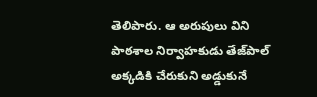తెలిపారు. ఆ అరుపులు విని పాఠశాల నిర్వాహకుడు తేజ్‌పాల్‌ అక్కడికి చేరుకుని అడ్డుకునే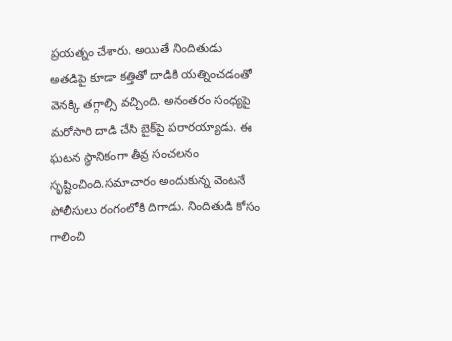ప్రయత్నం చేశారు. అయితే నిందితుడు అతడిపై కూడా కత్తితో దాడికి యత్నించడంతో వెనక్కి తగ్గాల్సి వచ్చింది. అనంతరం సంధ్యపై మరోసారి దాడి చేసి బైక్‌పై పరారయ్యాడు. ఈ ఘటన స్థానికంగా తీవ్ర సంచలనం సృష్టించింది.సమాచారం అందుకున్న వెంటనే పోలీసులు రంగంలోకి దిగాడు. నిందితుడి కోసం గాలించి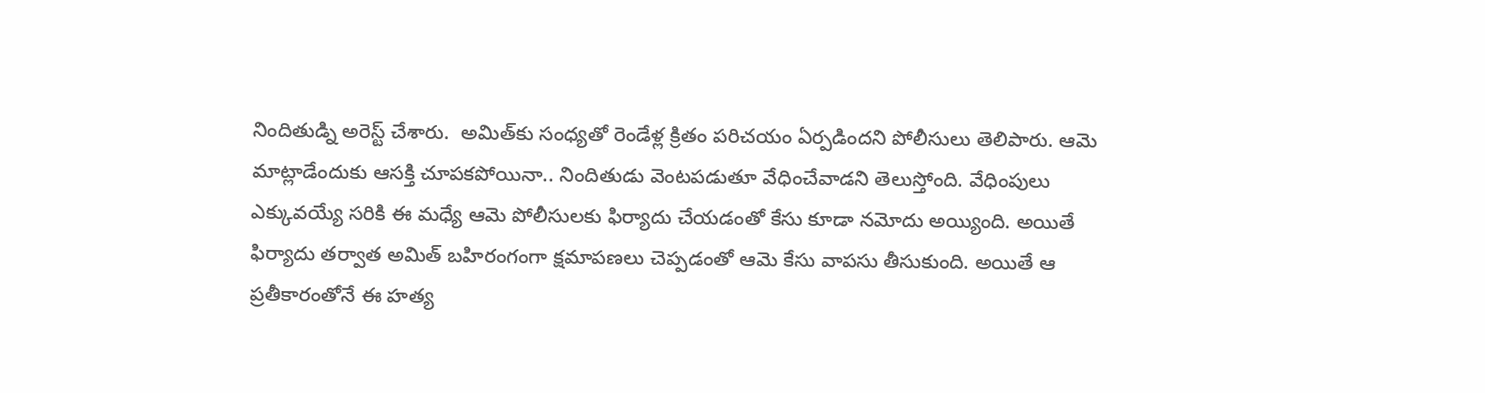నిందితుడ్ని అరెస్ట్‌ చేశారు.  అమిత్‌కు సంధ్యతో రెండేళ్ల క్రితం పరిచయం ఏర్పడిందని పోలీసులు తెలిపారు. ఆమె మాట్లాడేందుకు ఆసక్తి చూపకపోయినా.. నిందితుడు వెంటపడుతూ వేధించేవాడని తెలుస్తోంది. వేధింపులు ఎక్కువయ్యే సరికి ఈ మధ్యే ఆమె పోలీసులకు ఫిర్యాదు చేయడంతో కేసు కూడా నమోదు అయ్యింది. అయితే ఫిర్యాదు తర్వాత అమిత్‌ బహిరంగంగా క్షమాపణలు చెప్పడంతో ఆమె కేసు వాపసు తీసుకుంది. అయితే ఆ ప్రతీకారంతోనే ఈ హత్య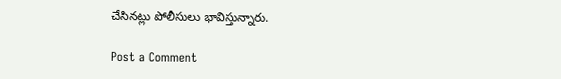చేసినట్లు పోలీసులు భావిస్తున్నారు.

Post a Comment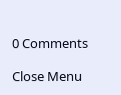0 Comments

Close Menu